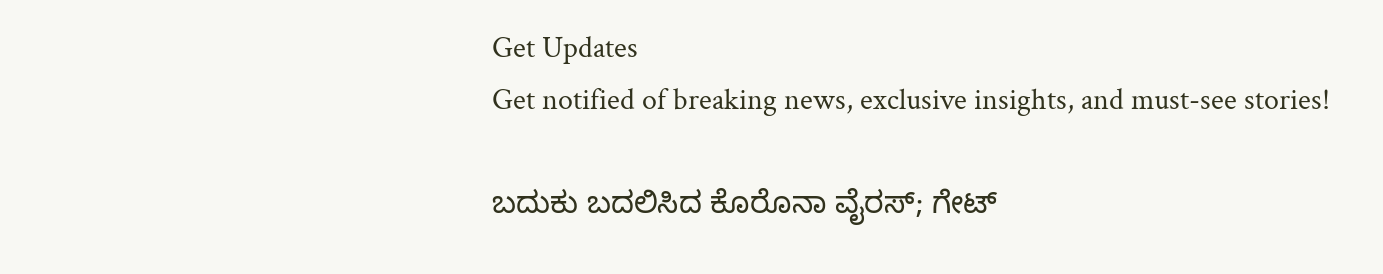Get Updates
Get notified of breaking news, exclusive insights, and must-see stories!

ಬದುಕು ಬದಲಿಸಿದ ಕೊರೊನಾ ವೈರಸ್; ಗೇಟ್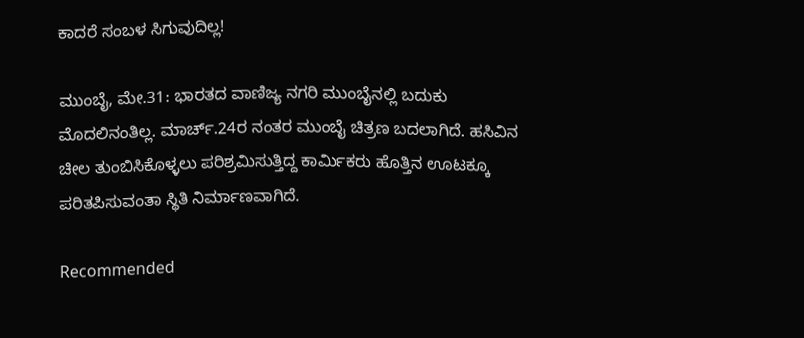ಕಾದರೆ ಸಂಬಳ ಸಿಗುವುದಿಲ್ಲ!

ಮುಂಬೈ, ಮೇ.31: ಭಾರತದ ವಾಣಿಜ್ಯ ನಗರಿ ಮುಂಬೈನಲ್ಲಿ ಬದುಕು ಮೊದಲಿನಂತಿಲ್ಲ. ಮಾರ್ಚ್.24ರ ನಂತರ ಮುಂಬೈ ಚಿತ್ರಣ ಬದಲಾಗಿದೆ. ಹಸಿವಿನ ಚೀಲ ತುಂಬಿಸಿಕೊಳ್ಳಲು ಪರಿಶ್ರಮಿಸುತ್ತಿದ್ದ ಕಾರ್ಮಿಕರು ಹೊತ್ತಿನ ಊಟಕ್ಕೂ ಪರಿತಪಿಸುವಂತಾ ಸ್ಥಿತಿ ನಿರ್ಮಾಣವಾಗಿದೆ.

Recommended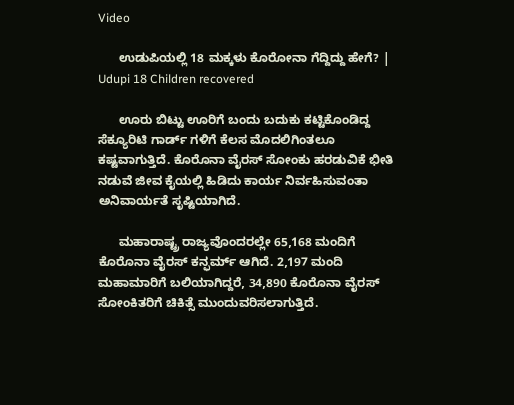Video

      ಉಡುಪಿಯಲ್ಲಿ 18 ಮಕ್ಕಳು ಕೊರೋನಾ‌ ಗೆದ್ದಿದ್ದು ಹೇಗೆ? | Udupi 18 Children recovered

      ಊರು ಬಿಟ್ಟು ಊರಿಗೆ ಬಂದು ಬದುಕು ಕಟ್ಟಿಕೊಂಡಿದ್ದ ಸೆಕ್ಯೂರಿಟಿ ಗಾರ್ಡ್ ಗಳಿಗೆ ಕೆಲಸ ಮೊದಲಿಗಿಂತಲೂ ಕಷ್ಟವಾಗುತ್ತಿದೆ. ಕೊರೊನಾ ವೈರಸ್ ಸೋಂಕು ಹರಡುವಿಕೆ ಭೀತಿ ನಡುವೆ ಜೀವ ಕೈಯಲ್ಲಿ ಹಿಡಿದು ಕಾರ್ಯ ನಿರ್ವಹಿಸುವಂತಾ ಅನಿವಾರ್ಯತೆ ಸೃಷ್ಟಿಯಾಗಿದೆ.

      ಮಹಾರಾಷ್ಟ್ರ ರಾಜ್ಯವೊಂದರಲ್ಲೇ 65,168 ಮಂದಿಗೆ ಕೊರೊನಾ ವೈರಸ್ ಕನ್ಫರ್ಮ್ ಆಗಿದೆ. 2,197 ಮಂದಿ ಮಹಾಮಾರಿಗೆ ಬಲಿಯಾಗಿದ್ದರೆ, 34,890 ಕೊರೊನಾ ವೈರಸ್ ಸೋಂಕಿತರಿಗೆ ಚಿಕಿತ್ಸೆ ಮುಂದುವರಿಸಲಾಗುತ್ತಿದೆ.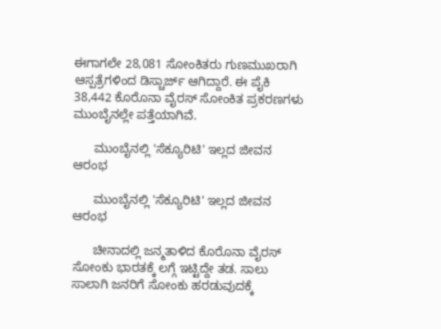ಈಗಾಗಲೇ 28,081 ಸೋಂಕಿತರು ಗುಣಮುಖರಾಗಿ ಆಸ್ಪತ್ರೆಗಳಿಂದ ಡಿಸ್ಚಾರ್ಜ್ ಆಗಿದ್ದಾರೆ. ಈ ಪೈಕಿ 38,442 ಕೊರೊನಾ ವೈರಸ್ ಸೋಂಕಿತ ಪ್ರಕರಣಗಳು ಮುಂಬೈನಲ್ಲೇ ಪತ್ತೆಯಾಗಿವೆ.

      ಮುಂಬೈನಲ್ಲಿ 'ಸೆಕ್ಯೂರಿಟಿ' ಇಲ್ಲದ ಜೀವನ ಆರಂಭ

      ಮುಂಬೈನಲ್ಲಿ 'ಸೆಕ್ಯೂರಿಟಿ' ಇಲ್ಲದ ಜೀವನ ಆರಂಭ

      ಚೀನಾದಲ್ಲಿ ಜನ್ಮತಾಳಿದ ಕೊರೊನಾ ವೈರಸ್ ಸೋಂಕು ಭಾರತಕ್ಕೆ ಲಗ್ಗೆ ಇಟ್ಟಿದ್ದೇ ತಡ. ಸಾಲು ಸಾಲಾಗಿ ಜನರಿಗೆ ಸೋಂಕು ಹರಡುವುದಕ್ಕೆ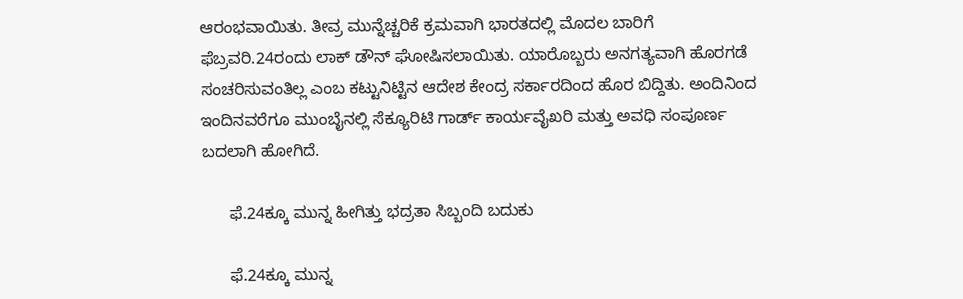ಆರಂಭವಾಯಿತು. ತೀವ್ರ ಮುನ್ನೆಚ್ಚರಿಕೆ ಕ್ರಮವಾಗಿ ಭಾರತದಲ್ಲಿ ಮೊದಲ ಬಾರಿಗೆ ಫೆಬ್ರವರಿ.24ರಂದು ಲಾಕ್ ಡೌನ್ ಘೋಷಿಸಲಾಯಿತು. ಯಾರೊಬ್ಬರು ಅನಗತ್ಯವಾಗಿ ಹೊರಗಡೆ ಸಂಚರಿಸುವಂತಿಲ್ಲ ಎಂಬ ಕಟ್ಟುನಿಟ್ಟಿನ ಆದೇಶ ಕೇಂದ್ರ ಸರ್ಕಾರದಿಂದ ಹೊರ ಬಿದ್ದಿತು. ಅಂದಿನಿಂದ ಇಂದಿನವರೆಗೂ ಮುಂಬೈನಲ್ಲಿ ಸೆಕ್ಯೂರಿಟಿ ಗಾರ್ಡ್ ಕಾರ್ಯವೈಖರಿ ಮತ್ತು ಅವಧಿ ಸಂಪೂರ್ಣ ಬದಲಾಗಿ ಹೋಗಿದೆ.

      ಫೆ.24ಕ್ಕೂ ಮುನ್ನ ಹೀಗಿತ್ತು ಭದ್ರತಾ ಸಿಬ್ಬಂದಿ ಬದುಕು

      ಫೆ.24ಕ್ಕೂ ಮುನ್ನ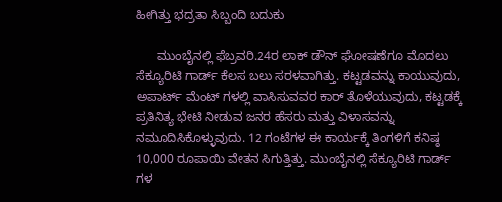ಹೀಗಿತ್ತು ಭದ್ರತಾ ಸಿಬ್ಬಂದಿ ಬದುಕು

      ಮುಂಬೈನಲ್ಲಿ ಫೆಬ್ರವರಿ.24ರ ಲಾಕ್ ಡೌನ್ ಘೋಷಣೆಗೂ ಮೊದಲು ಸೆಕ್ಯೂರಿಟಿ ಗಾರ್ಡ್ ಕೆಲಸ ಬಲು ಸರಳವಾಗಿತ್ತು. ಕಟ್ಟಡವನ್ನು ಕಾಯುವುದು, ಅಪಾರ್ಟ್ ಮೆಂಟ್ ಗಳಲ್ಲಿ ವಾಸಿಸುವವರ ಕಾರ್ ತೊಳೆಯುವುದು, ಕಟ್ಟಡಕ್ಕೆ ಪ್ರತಿನಿತ್ಯ ಭೇಟಿ ನೀಡುವ ಜನರ ಹೆಸರು ಮತ್ತು ವಿಳಾಸವನ್ನು ನಮೂದಿಸಿಕೊಳ್ಳುವುದು. 12 ಗಂಟೆಗಳ ಈ ಕಾರ್ಯಕ್ಕೆ ತಿಂಗಳಿಗೆ ಕನಿಷ್ಠ 10,000 ರೂಪಾಯಿ ವೇತನ ಸಿಗುತ್ತಿತ್ತು. ಮುಂಬೈನಲ್ಲಿ ಸೆಕ್ಯೂರಿಟಿ ಗಾರ್ಡ್ ಗಳ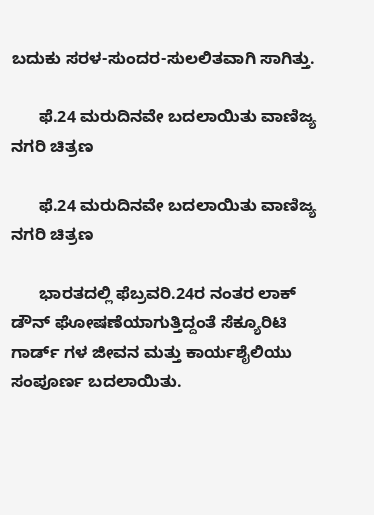ಬದುಕು ಸರಳ-ಸುಂದರ-ಸುಲಲಿತವಾಗಿ ಸಾಗಿತ್ತು.

      ಫೆ.24 ಮರುದಿನವೇ ಬದಲಾಯಿತು ವಾಣಿಜ್ಯ ನಗರಿ ಚಿತ್ರಣ

      ಫೆ.24 ಮರುದಿನವೇ ಬದಲಾಯಿತು ವಾಣಿಜ್ಯ ನಗರಿ ಚಿತ್ರಣ

      ಭಾರತದಲ್ಲಿ ಫೆಬ್ರವರಿ.24ರ ನಂತರ ಲಾಕ್ ಡೌನ್ ಘೋಷಣೆಯಾಗುತ್ತಿದ್ದಂತೆ ಸೆಕ್ಯೂರಿಟಿ ಗಾರ್ಡ್ ಗಳ ಜೀವನ ಮತ್ತು ಕಾರ್ಯಶೈಲಿಯು ಸಂಪೂರ್ಣ ಬದಲಾಯಿತು.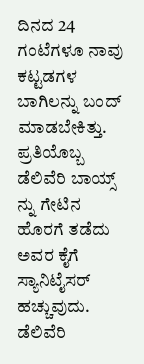ದಿನದ 24 ಗಂಟೆಗಳೂ ನಾವು ಕಟ್ಟಡಗಳ ಬಾಗಿಲನ್ನು ಬಂದ್ ಮಾಡಬೇಕಿತ್ತು. ಪ್ರತಿಯೊಬ್ಬ ಡೆಲಿವೆರಿ ಬಾಯ್ಸ್ ನ್ನು ಗೇಟಿನ ಹೊರಗೆ ತಡೆದು ಅವರ ಕೈಗೆ ಸ್ಯಾನಿಟೈಸರ್ ಹಚ್ಚುವುದು. ಡೆಲಿವೆರಿ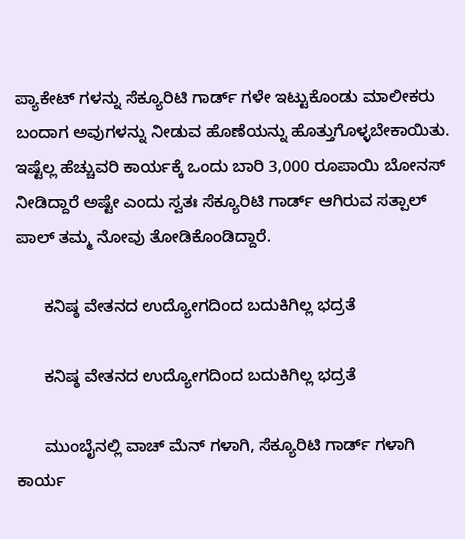ಪ್ಯಾಕೇಟ್ ಗಳನ್ನು ಸೆಕ್ಯೂರಿಟಿ ಗಾರ್ಡ್ ಗಳೇ ಇಟ್ಟುಕೊಂಡು ಮಾಲೀಕರು ಬಂದಾಗ ಅವುಗಳನ್ನು ನೀಡುವ ಹೊಣೆಯನ್ನು ಹೊತ್ತುಗೊಳ್ಳಬೇಕಾಯಿತು. ಇಷ್ಟೆಲ್ಲ ಹೆಚ್ಚುವರಿ ಕಾರ್ಯಕ್ಕೆ ಒಂದು ಬಾರಿ 3,000 ರೂಪಾಯಿ ಬೋನಸ್ ನೀಡಿದ್ದಾರೆ ಅಷ್ಟೇ ಎಂದು ಸ್ವತಃ ಸೆಕ್ಯೂರಿಟಿ ಗಾರ್ಡ್ ಆಗಿರುವ ಸತ್ಪಾಲ್ ಪಾಲ್ ತಮ್ಮ ನೋವು ತೋಡಿಕೊಂಡಿದ್ದಾರೆ.

      ಕನಿಷ್ಠ ವೇತನದ ಉದ್ಯೋಗದಿಂದ ಬದುಕಿಗಿಲ್ಲ ಭದ್ರತೆ

      ಕನಿಷ್ಠ ವೇತನದ ಉದ್ಯೋಗದಿಂದ ಬದುಕಿಗಿಲ್ಲ ಭದ್ರತೆ

      ಮುಂಬೈನಲ್ಲಿ ವಾಚ್ ಮೆನ್ ಗಳಾಗಿ, ಸೆಕ್ಯೂರಿಟಿ ಗಾರ್ಡ್ ಗಳಾಗಿ ಕಾರ್ಯ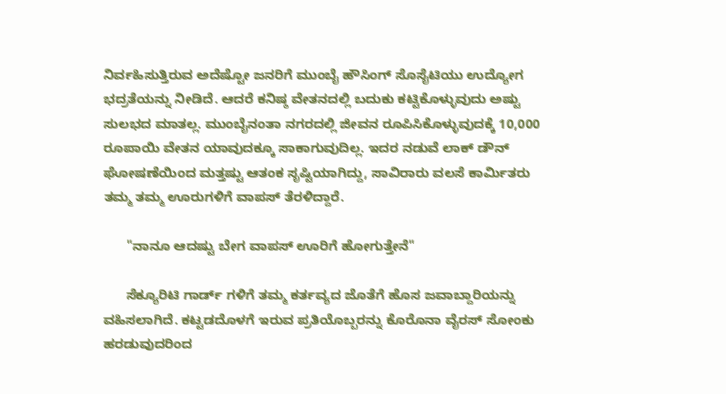ನಿರ್ವಹಿಸುತ್ತಿರುವ ಅದೆಷ್ಟೋ ಜನರಿಗೆ ಮುಂಬೈ ಹೌಸಿಂಗ್ ಸೊಸೈಟಿಯು ಉದ್ಯೋಗ ಭದ್ರತೆಯನ್ನು ನೀಡಿದೆ. ಆದರೆ ಕನಿಷ್ಠ ವೇತನದಲ್ಲಿ ಬದುಕು ಕಟ್ಟಿಕೊಳ್ಳುವುದು ಅಷ್ಟು ಸುಲಭದ ಮಾತಲ್ಲ. ಮುಂಬೈನಂತಾ ನಗರದಲ್ಲಿ ಜೀವನ ರೂಪಿಸಿಕೊಳ್ಳುವುದಕ್ಕೆ 10,000 ರೂಪಾಯಿ ವೇತನ ಯಾವುದಕ್ಕೂ ಸಾಕಾಗುವುದಿಲ್ಲ. ಇದರ ನಡುವೆ ಲಾಕ್ ಡೌನ್ ಘೋಷಣೆಯಿಂದ ಮತ್ತಷ್ಟು ಆತಂಕ ಸೃಷ್ಟಿಯಾಗಿದ್ದು, ಸಾವಿರಾರು ವಲಸೆ ಕಾರ್ಮಿತರು ತಮ್ಮ ತಮ್ಮ ಊರುಗಳಿಗೆ ವಾಪಸ್ ತೆರಳಿದ್ದಾರೆ.

      "ನಾನೂ ಆದಷ್ಟು ಬೇಗ ವಾಪಸ್ ಊರಿಗೆ ಹೋಗುತ್ತೇನೆ"

      ಸೆಕ್ಯೂರಿಟಿ ಗಾರ್ಡ್ ಗಳಿಗೆ ತಮ್ಮ ಕರ್ತವ್ಯದ ಜೊತೆಗೆ ಹೊಸ ಜವಾಬ್ದಾರಿಯನ್ನು ವಹಿಸಲಾಗಿದೆ. ಕಟ್ಟಡದೊಳಗೆ ಇರುವ ಪ್ರತಿಯೊಬ್ಬರನ್ನು ಕೊರೊನಾ ವೈರಸ್ ಸೋಂಕು ಹರಡುವುದರಿಂದ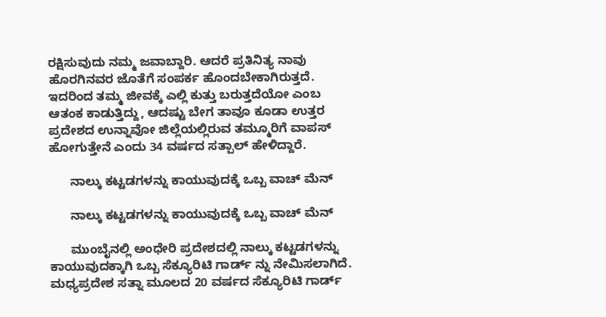ರಕ್ಷಿಸುವುದು ನಮ್ಮ ಜವಾಬ್ದಾರಿ. ಆದರೆ ಪ್ರತಿನಿತ್ಯ ನಾವು ಹೊರಗಿನವರ ಜೊತೆಗೆ ಸಂಪರ್ಕ ಹೊಂದಬೇಕಾಗಿರುತ್ತದೆ. ಇದರಿಂದ ತಮ್ಮ ಜೀವಕ್ಕೆ ಎಲ್ಲಿ ಕುತ್ತು ಬರುತ್ತದೆಯೋ ಎಂಬ ಆತಂಕ ಕಾಡುತ್ತಿದ್ದು, ಆದಷ್ಟು ಬೇಗ ತಾವೂ ಕೂಡಾ ಉತ್ತರ ಪ್ರದೇಶದ ಉನ್ನಾವೋ ಜಿಲ್ಲೆಯಲ್ಲಿರುವ ತಮ್ಮೂರಿಗೆ ವಾಪಸ್ ಹೋಗುತ್ತೇನೆ ಎಂದು 34 ವರ್ಷದ ಸತ್ಪಾಲ್ ಹೇಳಿದ್ದಾರೆ.

      ನಾಲ್ಕು ಕಟ್ಟಡಗಳನ್ನು ಕಾಯುವುದಕ್ಕೆ ಒಬ್ಬ ವಾಚ್ ಮೆನ್

      ನಾಲ್ಕು ಕಟ್ಟಡಗಳನ್ನು ಕಾಯುವುದಕ್ಕೆ ಒಬ್ಬ ವಾಚ್ ಮೆನ್

      ಮುಂಬೈನಲ್ಲಿ ಅಂಧೇರಿ ಪ್ರದೇಶದಲ್ಲಿ ನಾಲ್ಕು ಕಟ್ಟಡಗಳನ್ನು ಕಾಯುವುದಕ್ಕಾಗಿ ಒಬ್ಬ ಸೆಕ್ಯೂರಿಟಿ ಗಾರ್ಡ್ ನ್ನು ನೇಮಿಸಲಾಗಿದೆ. ಮಧ್ಯಪ್ರದೇಶ ಸತ್ನಾ ಮೂಲದ 20 ವರ್ಷದ ಸೆಕ್ಯೂರಿಟಿ ಗಾರ್ಡ್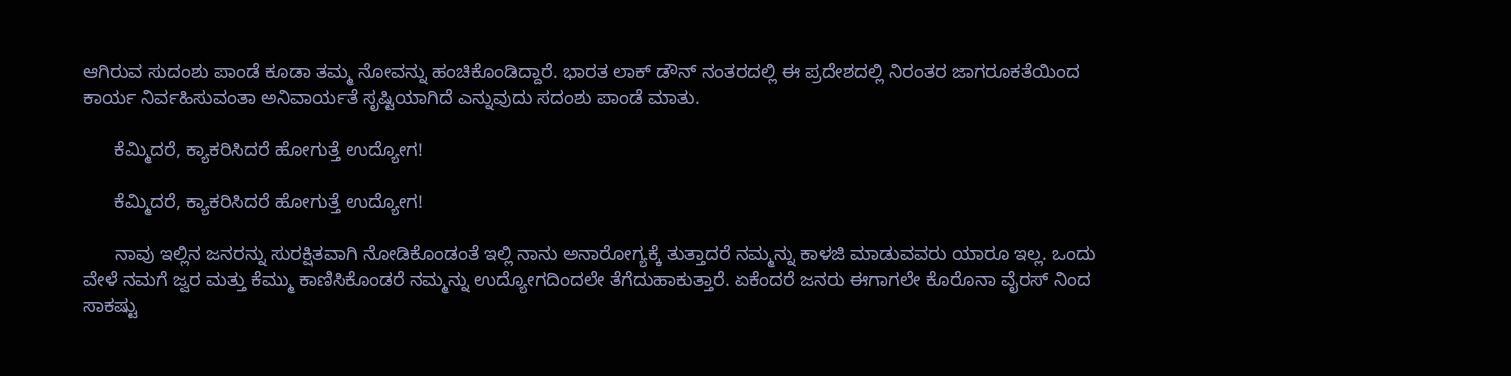ಆಗಿರುವ ಸುದಂಶು ಪಾಂಡೆ ಕೂಡಾ ತಮ್ಮ ನೋವನ್ನು ಹಂಚಿಕೊಂಡಿದ್ದಾರೆ. ಭಾರತ ಲಾಕ್ ಡೌನ್ ನಂತರದಲ್ಲಿ ಈ ಪ್ರದೇಶದಲ್ಲಿ ನಿರಂತರ ಜಾಗರೂಕತೆಯಿಂದ ಕಾರ್ಯ ನಿರ್ವಹಿಸುವಂತಾ ಅನಿವಾರ್ಯತೆ ಸೃಷ್ಟಿಯಾಗಿದೆ ಎನ್ನುವುದು ಸದಂಶು ಪಾಂಡೆ ಮಾತು.

      ಕೆಮ್ಮಿದರೆ, ಕ್ಯಾಕರಿಸಿದರೆ ಹೋಗುತ್ತೆ ಉದ್ಯೋಗ!

      ಕೆಮ್ಮಿದರೆ, ಕ್ಯಾಕರಿಸಿದರೆ ಹೋಗುತ್ತೆ ಉದ್ಯೋಗ!

      ನಾವು ಇಲ್ಲಿನ ಜನರನ್ನು ಸುರಕ್ಷಿತವಾಗಿ ನೋಡಿಕೊಂಡಂತೆ ಇಲ್ಲಿ ನಾನು ಅನಾರೋಗ್ಯಕ್ಕೆ ತುತ್ತಾದರೆ ನಮ್ಮನ್ನು ಕಾಳಜಿ ಮಾಡುವವರು ಯಾರೂ ಇಲ್ಲ. ಒಂದು ವೇಳೆ ನಮಗೆ ಜ್ವರ ಮತ್ತು ಕೆಮ್ಮು ಕಾಣಿಸಿಕೊಂಡರೆ ನಮ್ಮನ್ನು ಉದ್ಯೋಗದಿಂದಲೇ ತೆಗೆದುಹಾಕುತ್ತಾರೆ. ಏಕೆಂದರೆ ಜನರು ಈಗಾಗಲೇ ಕೊರೊನಾ ವೈರಸ್ ನಿಂದ ಸಾಕಷ್ಟು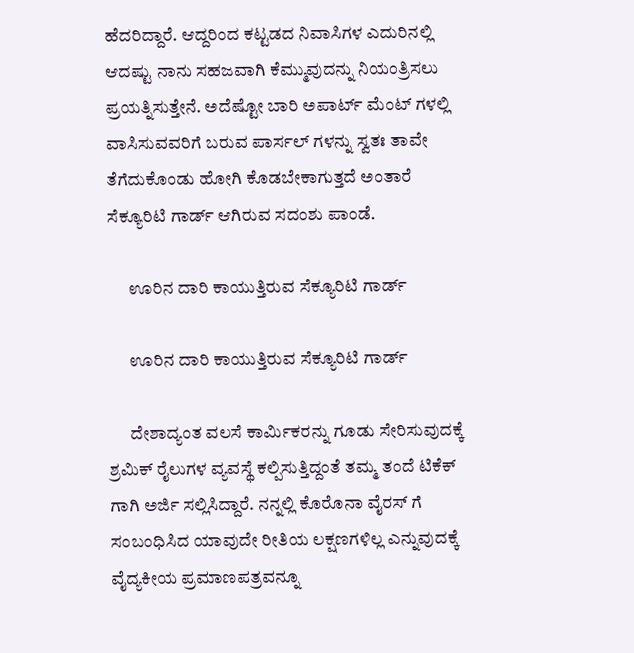ಹೆದರಿದ್ದಾರೆ. ಆದ್ದರಿಂದ ಕಟ್ಟಡದ ನಿವಾಸಿಗಳ ಎದುರಿನಲ್ಲಿ ಆದಷ್ಟು ನಾನು ಸಹಜವಾಗಿ ಕೆಮ್ಮುವುದನ್ನು ನಿಯಂತ್ರಿಸಲು ಪ್ರಯತ್ನಿಸುತ್ತೇನೆ. ಅದೆಷ್ಟೋ ಬಾರಿ ಅಪಾರ್ಟ್ ಮೆಂಟ್ ಗಳಲ್ಲಿ ವಾಸಿಸುವವರಿಗೆ ಬರುವ ಪಾರ್ಸಲ್ ಗಳನ್ನು ಸ್ವತಃ ತಾವೇ ತೆಗೆದುಕೊಂಡು ಹೋಗಿ ಕೊಡಬೇಕಾಗುತ್ತದೆ ಅಂತಾರೆ ಸೆಕ್ಯೂರಿಟಿ ಗಾರ್ಡ್ ಆಗಿರುವ ಸದಂಶು ಪಾಂಡೆ.

      ಊರಿನ ದಾರಿ ಕಾಯುತ್ತಿರುವ ಸೆಕ್ಯೂರಿಟಿ ಗಾರ್ಡ್

      ಊರಿನ ದಾರಿ ಕಾಯುತ್ತಿರುವ ಸೆಕ್ಯೂರಿಟಿ ಗಾರ್ಡ್

      ದೇಶಾದ್ಯಂತ ವಲಸೆ ಕಾರ್ಮಿಕರನ್ನು ಗೂಡು ಸೇರಿಸುವುದಕ್ಕೆ ಶ್ರಮಿಕ್ ರೈಲುಗಳ ವ್ಯವಸ್ಥೆ ಕಲ್ಪಿಸುತ್ತಿದ್ದಂತೆ ತಮ್ಮ ತಂದೆ ಟಿಕೆಕ್ ಗಾಗಿ ಅರ್ಜಿ ಸಲ್ಲಿಸಿದ್ದಾರೆ. ನನ್ನಲ್ಲಿ ಕೊರೊನಾ ವೈರಸ್ ಗೆ ಸಂಬಂಧಿಸಿದ ಯಾವುದೇ ರೀತಿಯ ಲಕ್ಷಣಗಳಿಲ್ಲ ಎನ್ನುವುದಕ್ಕೆ ವೈದ್ಯಕೀಯ ಪ್ರಮಾಣಪತ್ರವನ್ನೂ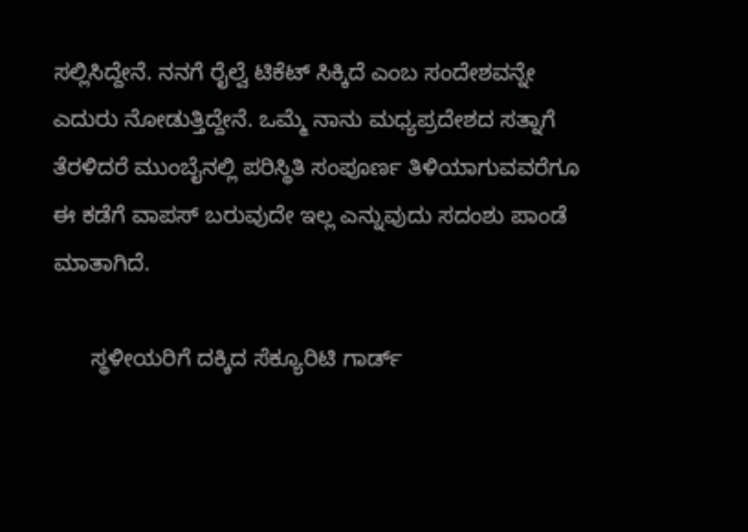ಸಲ್ಲಿಸಿದ್ದೇನೆ. ನನಗೆ ರೈಲ್ವೆ ಟಿಕೆಟ್ ಸಿಕ್ಕಿದೆ ಎಂಬ ಸಂದೇಶವನ್ನೇ ಎದುರು ನೋಡುತ್ತಿದ್ದೇನೆ. ಒಮ್ಮೆ ನಾನು ಮಧ್ಯಪ್ರದೇಶದ ಸತ್ನಾಗೆ ತೆರಳಿದರೆ ಮುಂಬೈನಲ್ಲಿ ಪರಿಸ್ಥಿತಿ ಸಂಪೂರ್ಣ ತಿಳಿಯಾಗುವವರೆಗೂ ಈ ಕಡೆಗೆ ವಾಪಸ್ ಬರುವುದೇ ಇಲ್ಲ ಎನ್ನುವುದು ಸದಂಶು ಪಾಂಡೆ ಮಾತಾಗಿದೆ.

      ಸ್ಥಳೀಯರಿಗೆ ದಕ್ಕಿದ ಸೆಕ್ಯೂರಿಟಿ ಗಾರ್ಡ್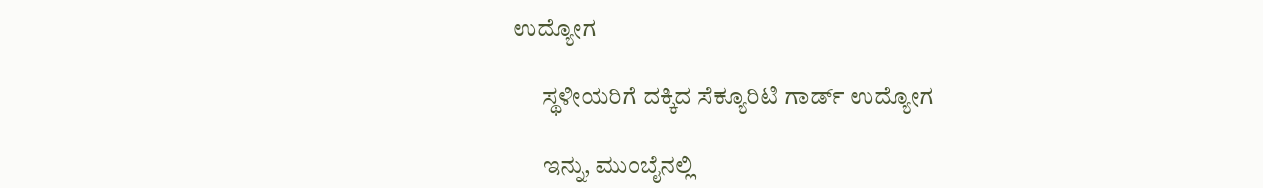ಉದ್ಯೋಗ

      ಸ್ಥಳೀಯರಿಗೆ ದಕ್ಕಿದ ಸೆಕ್ಯೂರಿಟಿ ಗಾರ್ಡ್ ಉದ್ಯೋಗ

      ಇನ್ನು, ಮುಂಬೈನಲ್ಲಿ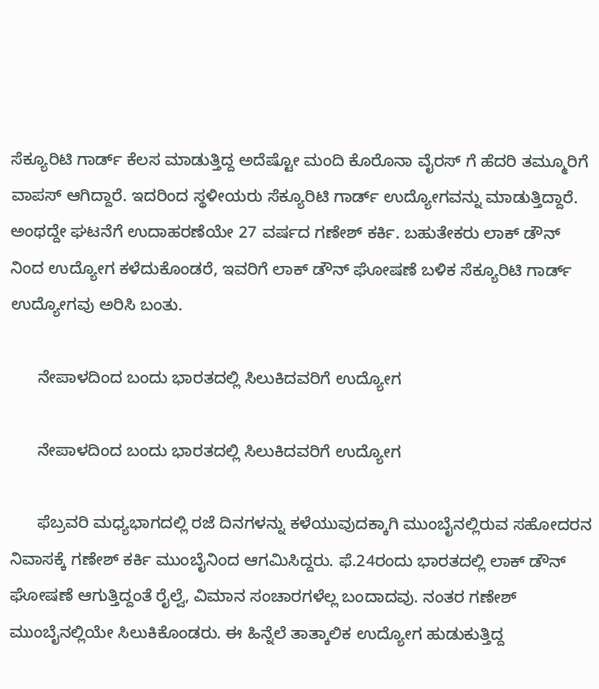ಸೆಕ್ಯೂರಿಟಿ ಗಾರ್ಡ್ ಕೆಲಸ ಮಾಡುತ್ತಿದ್ದ ಅದೆಷ್ಟೋ ಮಂದಿ ಕೊರೊನಾ ವೈರಸ್ ಗೆ ಹೆದರಿ ತಮ್ಮೂರಿಗೆ ವಾಪಸ್ ಆಗಿದ್ದಾರೆ. ಇದರಿಂದ ಸ್ಥಳೀಯರು ಸೆಕ್ಯೂರಿಟಿ ಗಾರ್ಡ್ ಉದ್ಯೋಗವನ್ನು ಮಾಡುತ್ತಿದ್ದಾರೆ. ಅಂಥದ್ದೇ ಘಟನೆಗೆ ಉದಾಹರಣೆಯೇ 27 ವರ್ಷದ ಗಣೇಶ್ ಕರ್ಕಿ. ಬಹುತೇಕರು ಲಾಕ್ ಡೌನ್ ನಿಂದ ಉದ್ಯೋಗ ಕಳೆದುಕೊಂಡರೆ, ಇವರಿಗೆ ಲಾಕ್ ಡೌನ್ ಘೋಷಣೆ ಬಳಿಕ ಸೆಕ್ಯೂರಿಟಿ ಗಾರ್ಡ್ ಉದ್ಯೋಗವು ಅರಿಸಿ ಬಂತು.

      ನೇಪಾಳದಿಂದ ಬಂದು ಭಾರತದಲ್ಲಿ ಸಿಲುಕಿದವರಿಗೆ ಉದ್ಯೋಗ

      ನೇಪಾಳದಿಂದ ಬಂದು ಭಾರತದಲ್ಲಿ ಸಿಲುಕಿದವರಿಗೆ ಉದ್ಯೋಗ

      ಫೆಬ್ರವರಿ ಮಧ್ಯಭಾಗದಲ್ಲಿ ರಜೆ ದಿನಗಳನ್ನು ಕಳೆಯುವುದಕ್ಕಾಗಿ ಮುಂಬೈನಲ್ಲಿರುವ ಸಹೋದರನ ನಿವಾಸಕ್ಕೆ ಗಣೇಶ್ ಕರ್ಕಿ ಮುಂಬೈನಿಂದ ಆಗಮಿಸಿದ್ದರು. ಫೆ.24ರಂದು ಭಾರತದಲ್ಲಿ ಲಾಕ್ ಡೌನ್ ಘೋಷಣೆ ಆಗುತ್ತಿದ್ದಂತೆ ರೈಲ್ವೆ, ವಿಮಾನ ಸಂಚಾರಗಳೆಲ್ಲ ಬಂದಾದವು. ನಂತರ ಗಣೇಶ್ ಮುಂಬೈನಲ್ಲಿಯೇ ಸಿಲುಕಿಕೊಂಡರು. ಈ ಹಿನ್ನೆಲೆ ತಾತ್ಕಾಲಿಕ ಉದ್ಯೋಗ ಹುಡುಕುತ್ತಿದ್ದ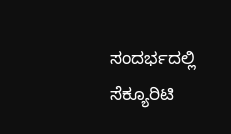ಸಂದರ್ಭದಲ್ಲಿ ಸೆಕ್ಯೂರಿಟಿ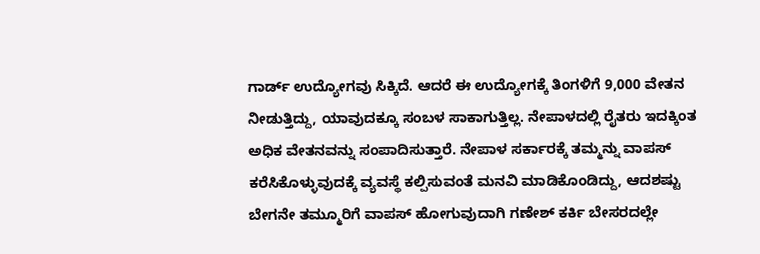ಗಾರ್ಡ್ ಉದ್ಯೋಗವು ಸಿಕ್ಕಿದೆ. ಆದರೆ ಈ ಉದ್ಯೋಗಕ್ಕೆ ತಿಂಗಳಿಗೆ 9,000 ವೇತನ ನೀಡುತ್ತಿದ್ದು, ಯಾವುದಕ್ಕೂ ಸಂಬಳ ಸಾಕಾಗುತ್ತಿಲ್ಲ. ನೇಪಾಳದಲ್ಲಿ ರೈತರು ಇದಕ್ಕಿಂತ ಅಧಿಕ ವೇತನವನ್ನು ಸಂಪಾದಿಸುತ್ತಾರೆ. ನೇಪಾಳ ಸರ್ಕಾರಕ್ಕೆ ತಮ್ಮನ್ನು ವಾಪಸ್ ಕರೆಸಿಕೊಳ್ಳುವುದಕ್ಕೆ ವ್ಯವಸ್ಥೆ ಕಲ್ಪಿಸುವಂತೆ ಮನವಿ ಮಾಡಿಕೊಂಡಿದ್ದು, ಆದಶಷ್ಟು ಬೇಗನೇ ತಮ್ಮೂರಿಗೆ ವಾಪಸ್ ಹೋಗುವುದಾಗಿ ಗಣೇಶ್ ಕರ್ಕಿ ಬೇಸರದಲ್ಲೇ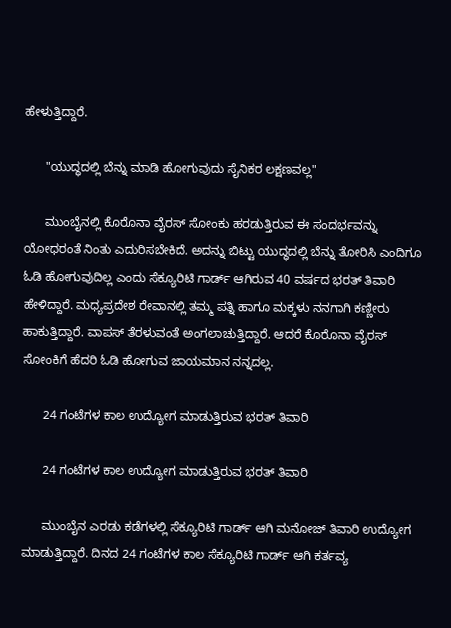ಹೇಳುತ್ತಿದ್ದಾರೆ.

      "ಯುದ್ಧದಲ್ಲಿ ಬೆನ್ನು ಮಾಡಿ ಹೋಗುವುದು ಸೈನಿಕರ ಲಕ್ಷಣವಲ್ಲ"

      ಮುಂಬೈನಲ್ಲಿ ಕೊರೊನಾ ವೈರಸ್ ಸೋಂಕು ಹರಡುತ್ತಿರುವ ಈ ಸಂದರ್ಭವನ್ನು ಯೋಧರಂತೆ ನಿಂತು ಎದುರಿಸಬೇಕಿದೆ. ಅದನ್ನು ಬಿಟ್ಟು ಯುದ್ಧದಲ್ಲಿ ಬೆನ್ನು ತೋರಿಸಿ ಎಂದಿಗೂ ಓಡಿ ಹೋಗುವುದಿಲ್ಲ ಎಂದು ಸೆಕ್ಯೂರಿಟಿ ಗಾರ್ಡ್ ಆಗಿರುವ 40 ವರ್ಷದ ಭರತ್ ತಿವಾರಿ ಹೇಳಿದ್ದಾರೆ. ಮಧ್ಯಪ್ರದೇಶ ರೇವಾನಲ್ಲಿ ತಮ್ಮ ಪತ್ನಿ ಹಾಗೂ ಮಕ್ಕಳು ನನಗಾಗಿ ಕಣ್ಣೀರು ಹಾಕುತ್ತಿದ್ದಾರೆ. ವಾಪಸ್ ತೆರಳುವಂತೆ ಅಂಗಲಾಚುತ್ತಿದ್ದಾರೆ. ಆದರೆ ಕೊರೊನಾ ವೈರಸ್ ಸೋಂಕಿಗೆ ಹೆದರಿ ಓಡಿ ಹೋಗುವ ಜಾಯಮಾನ ನನ್ನದಲ್ಲ.

      24 ಗಂಟೆಗಳ ಕಾಲ ಉದ್ಯೋಗ ಮಾಡುತ್ತಿರುವ ಭರತ್ ತಿವಾರಿ

      24 ಗಂಟೆಗಳ ಕಾಲ ಉದ್ಯೋಗ ಮಾಡುತ್ತಿರುವ ಭರತ್ ತಿವಾರಿ

      ಮುಂಬೈನ ಎರಡು ಕಡೆಗಳಲ್ಲಿ ಸೆಕ್ಯೂರಿಟಿ ಗಾರ್ಡ್ ಆಗಿ ಮನೋಜ್ ತಿವಾರಿ ಉದ್ಯೋಗ ಮಾಡುತ್ತಿದ್ದಾರೆ. ದಿನದ 24 ಗಂಟೆಗಳ ಕಾಲ ಸೆಕ್ಯೂರಿಟಿ ಗಾರ್ಡ್ ಆಗಿ ಕರ್ತವ್ಯ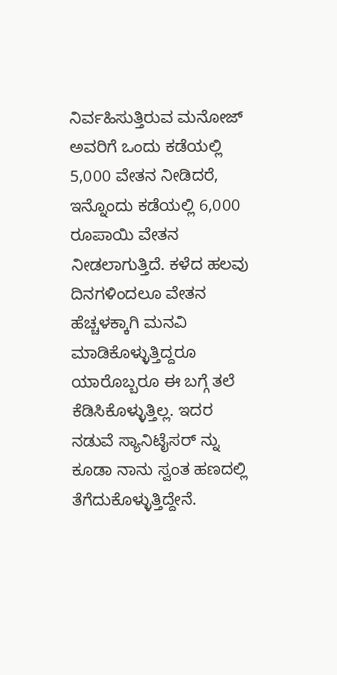ನಿರ್ವಹಿಸುತ್ತಿರುವ ಮನೋಜ್ ಅವರಿಗೆ ಒಂದು ಕಡೆಯಲ್ಲಿ 5,000 ವೇತನ ನೀಡಿದರೆ, ಇನ್ನೊಂದು ಕಡೆಯಲ್ಲಿ 6,000 ರೂಪಾಯಿ ವೇತನ ನೀಡಲಾಗುತ್ತಿದೆ. ಕಳೆದ ಹಲವು ದಿನಗಳಿಂದಲೂ ವೇತನ ಹೆಚ್ಚಳಕ್ಕಾಗಿ ಮನವಿ ಮಾಡಿಕೊಳ್ಳುತ್ತಿದ್ದರೂ ಯಾರೊಬ್ಬರೂ ಈ ಬಗ್ಗೆ ತಲೆ ಕೆಡಿಸಿಕೊಳ್ಳುತ್ತಿಲ್ಲ. ಇದರ ನಡುವೆ ಸ್ಯಾನಿಟೈಸರ್ ನ್ನು ಕೂಡಾ ನಾನು ಸ್ವಂತ ಹಣದಲ್ಲಿ ತೆಗೆದುಕೊಳ್ಳುತ್ತಿದ್ದೇನೆ.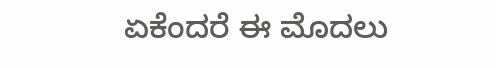ಏಕೆಂದರೆ ಈ ಮೊದಲು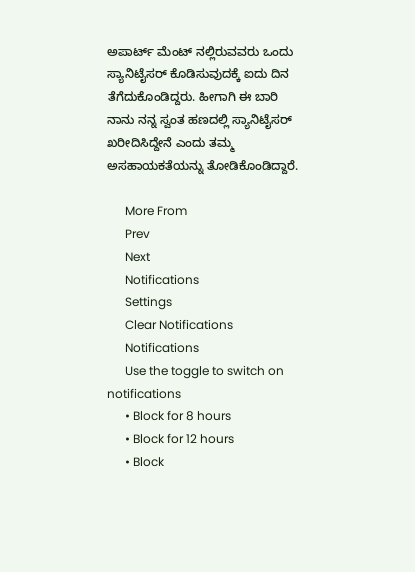ಅಪಾರ್ಟ್ ಮೆಂಟ್ ನಲ್ಲಿರುವವರು ಒಂದು ಸ್ಯಾನಿಟೈಸರ್ ಕೊಡಿಸುವುದಕ್ಕೆ ಐದು ದಿನ ತೆಗೆದುಕೊಂಡಿದ್ದರು. ಹೀಗಾಗಿ ಈ ಬಾರಿ ನಾನು ನನ್ನ ಸ್ವಂತ ಹಣದಲ್ಲಿ ಸ್ಯಾನಿಟೈಸರ್ ಖರೀದಿಸಿದ್ದೇನೆ ಎಂದು ತಮ್ಮ ಅಸಹಾಯಕತೆಯನ್ನು ತೋಡಿಕೊಂಡಿದ್ದಾರೆ.

      More From
      Prev
      Next
      Notifications
      Settings
      Clear Notifications
      Notifications
      Use the toggle to switch on notifications
      • Block for 8 hours
      • Block for 12 hours
      • Block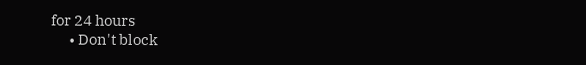for 24 hours
      • Don't block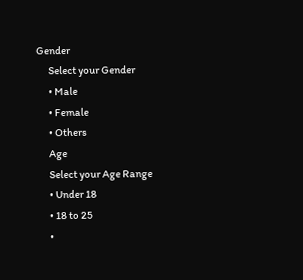Gender
      Select your Gender
      • Male
      • Female
      • Others
      Age
      Select your Age Range
      • Under 18
      • 18 to 25
      •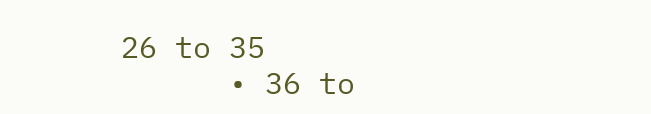26 to 35
      • 36 to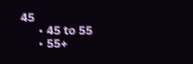45
      • 45 to 55
      • 55+